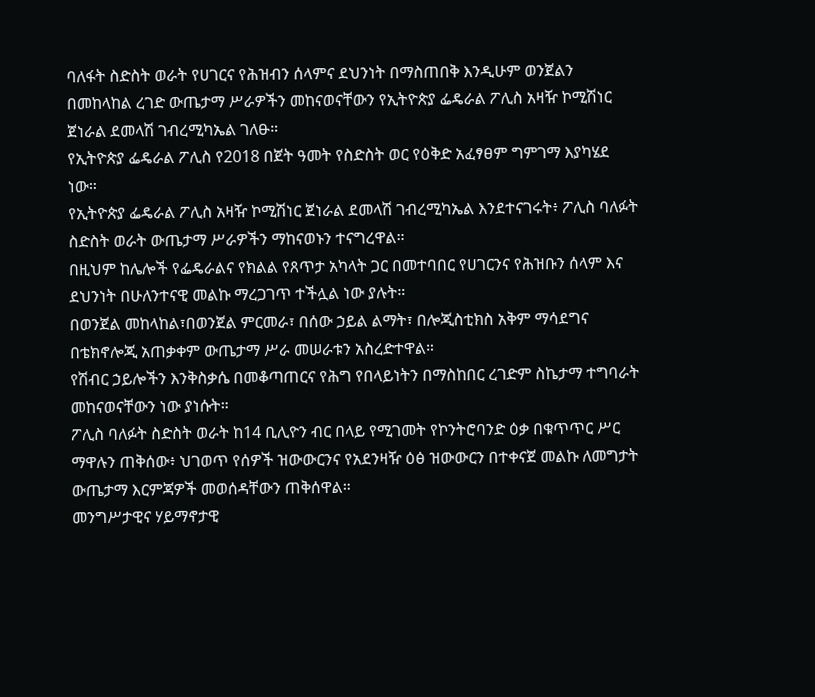ባለፋት ስድስት ወራት የሀገርና የሕዝብን ሰላምና ደህንነት በማስጠበቅ እንዲሁም ወንጀልን በመከላከል ረገድ ውጤታማ ሥራዎችን መከናወናቸውን የኢትዮጵያ ፌዴራል ፖሊስ አዛዥ ኮሚሽነር ጀነራል ደመላሽ ገብረሚካኤል ገለፁ።
የኢትዮጵያ ፌዴራል ፖሊስ የ2018 በጀት ዓመት የስድስት ወር የዕቅድ አፈፃፀም ግምገማ እያካሄደ ነው።
የኢትዮጵያ ፌዴራል ፖሊስ አዛዥ ኮሚሽነር ጀነራል ደመላሽ ገብረሚካኤል እንደተናገሩት፥ ፖሊስ ባለፉት ስድስት ወራት ውጤታማ ሥራዎችን ማከናወኑን ተናግረዋል።
በዚህም ከሌሎች የፌዴራልና የክልል የጸጥታ አካላት ጋር በመተባበር የሀገርንና የሕዝቡን ሰላም እና ደህንነት በሁለንተናዊ መልኩ ማረጋገጥ ተችሏል ነው ያሉት።
በወንጀል መከላከል፣በወንጀል ምርመራ፣ በሰው ኃይል ልማት፣ በሎጂስቲክስ አቅም ማሳደግና በቴክኖሎጂ አጠቃቀም ውጤታማ ሥራ መሠራቱን አስረድተዋል።
የሽብር ኃይሎችን እንቅስቃሴ በመቆጣጠርና የሕግ የበላይነትን በማስከበር ረገድም ስኬታማ ተግባራት መከናወናቸውን ነው ያነሱት።
ፖሊስ ባለፉት ስድስት ወራት ከ14 ቢሊዮን ብር በላይ የሚገመት የኮንትሮባንድ ዕቃ በቁጥጥር ሥር ማዋሉን ጠቅሰው፥ ህገወጥ የሰዎች ዝውውርንና የአደንዛዥ ዕፅ ዝውውርን በተቀናጀ መልኩ ለመግታት ውጤታማ እርምጃዎች መወሰዳቸውን ጠቅሰዋል።
መንግሥታዊና ሃይማኖታዊ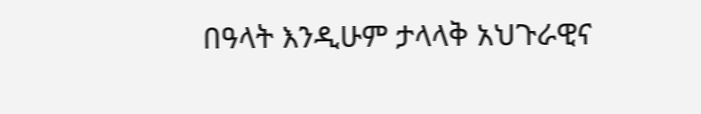በዓላት እንዲሁም ታላላቅ አህጉራዊና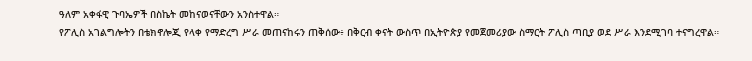ዓለም አቀፋዊ ጉባኤዎች በስኬት መከናወናቸውን አንስተዋል።
የፖሊስ አገልግሎትን በቴክኖሎጂ የላቀ የማድረግ ሥራ መጠናከሩን ጠቅሰው፥ በቅርብ ቀናት ውስጥ በኢትዮጵያ የመጀመሪያው ስማርት ፖሊስ ጣቢያ ወደ ሥራ እንደሚገባ ተናግረዋል።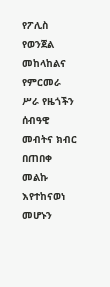የፖሊስ የወንጀል መከላከልና የምርመራ ሥራ የዜጎችን ሰብዓዊ መብትና ክብር በጠበቀ መልኩ እየተከናወነ መሆኑን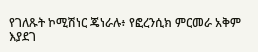የገለጹት ኮሚሽነር ጄነራሉ፥ የፎረንሲክ ምርመራ አቅም እያደገ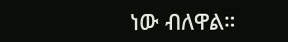ነው ብለዋል።